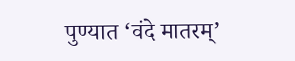पुण्यात ‘वंदे मातरम्’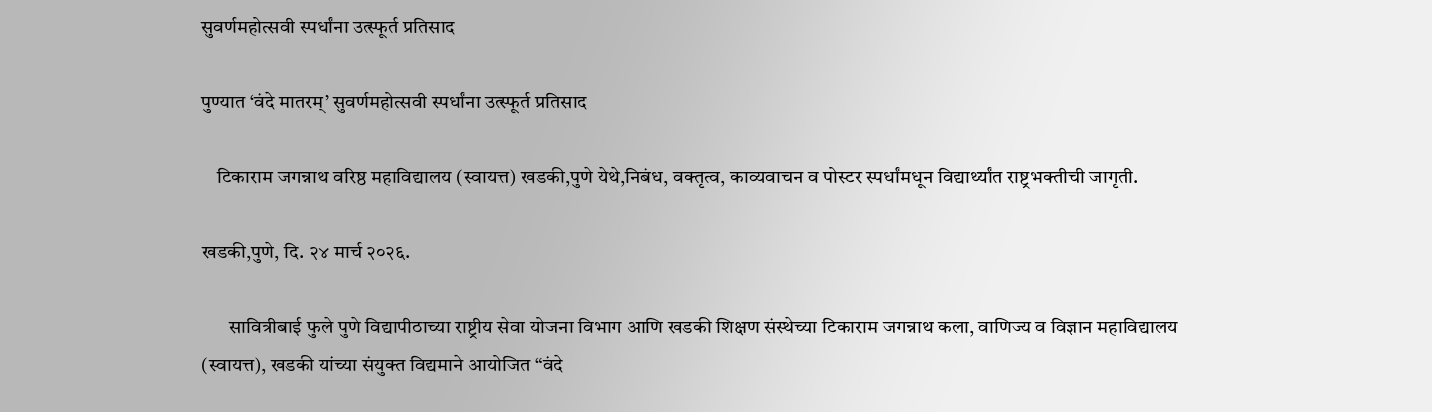सुवर्णमहोत्सवी स्पर्धांना उत्स्फूर्त प्रतिसाद

पुण्यात ‘वंदे मातरम्’ सुवर्णमहोत्सवी स्पर्धांना उत्स्फूर्त प्रतिसाद

    टिकाराम जगन्नाथ वरिष्ठ महाविद्यालय (स्वायत्त) खडकी,पुणे येथे,निबंध, वक्तृत्व, काव्यवाचन व पोस्टर स्पर्धांमधून विद्यार्थ्यांत राष्ट्रभक्तीची जागृती.

खडकी,पुणे, दि. २४ मार्च २०२६.

       सावित्रीबाई फुले पुणे विद्यापीठाच्या राष्ट्रीय सेवा योजना विभाग आणि खडकी शिक्षण संस्थेच्या टिकाराम जगन्नाथ कला, वाणिज्य व विज्ञान महाविद्यालय (स्वायत्त), खडकी यांच्या संयुक्त विद्यमाने आयोजित “वंदे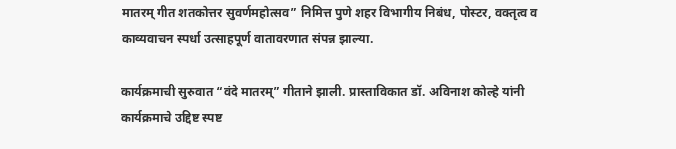मातरम् गीत शतकोत्तर सुवर्णमहोत्सव” निमित्त पुणे शहर विभागीय निबंध, पोस्टर, वक्तृत्व व काव्यवाचन स्पर्धा उत्साहपूर्ण वातावरणात संपन्न झाल्या.

कार्यक्रमाची सुरुवात “वंदे मातरम्” गीताने झाली. प्रास्ताविकात डॉ. अविनाश कोल्हे यांनी कार्यक्रमाचे उद्दिष्ट स्पष्ट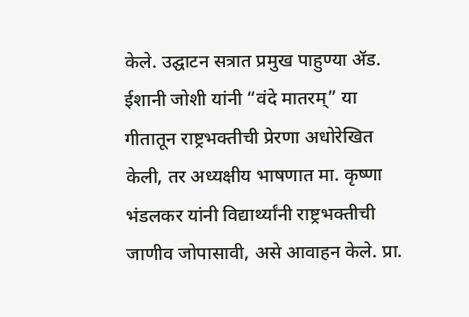केले. उद्घाटन सत्रात प्रमुख पाहुण्या ॲड. ईशानी जोशी यांनी “वंदे मातरम्” या गीतातून राष्ट्रभक्तीची प्रेरणा अधोरेखित केली, तर अध्यक्षीय भाषणात मा. कृष्णा भंडलकर यांनी विद्यार्थ्यांनी राष्ट्रभक्तीची जाणीव जोपासावी, असे आवाहन केले. प्रा.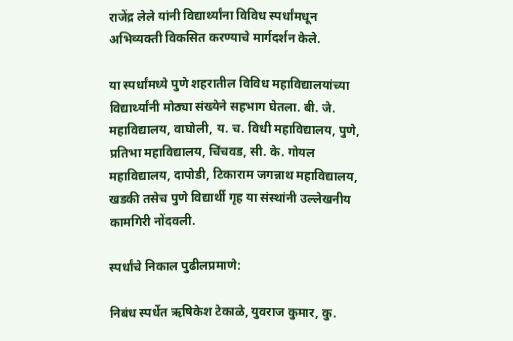राजेंद्र लेले यांनी विद्यार्थ्यांना विविध स्पर्धांमधून अभिव्यक्ती विकसित करण्याचे मार्गदर्शन केले.

या स्पर्धांमध्ये पुणे शहरातील विविध महाविद्यालयांच्या विद्यार्थ्यांनी मोठ्या संख्येने सहभाग घेतला. बी. जे. महाविद्यालय, वाघोली, य. च. विधी महाविद्यालय, पुणे, प्रतिभा महाविद्यालय, चिंचवड, सी. के. गोयल महाविद्यालय, दापोडी, टिकाराम जगन्नाथ महाविद्यालय, खडकी तसेच पुणे विद्यार्थी गृह या संस्थांनी उल्लेखनीय कामगिरी नोंदवली.

स्पर्धांचे निकाल पुढीलप्रमाणे:

निबंध स्पर्धेत ऋषिकेश टेकाळे, युवराज कुमार, कु.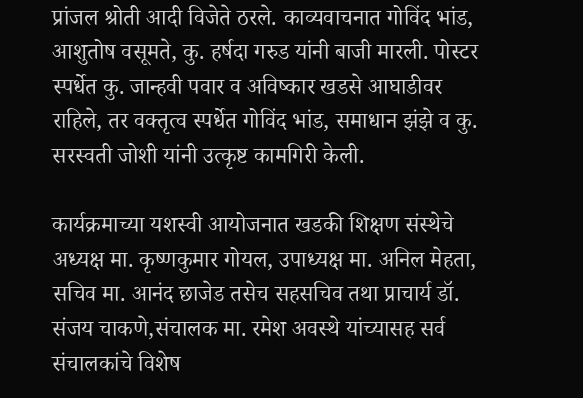प्रांजल श्रोती आदी विजेते ठरले. काव्यवाचनात गोविंद भांड, आशुतोष वसूमते, कु. हर्षदा गरुड यांनी बाजी मारली. पोस्टर स्पर्धेत कु. जान्हवी पवार व अविष्कार खडसे आघाडीवर राहिले, तर वक्तृत्व स्पर्धेत गोविंद भांड, समाधान झंझे व कु. सरस्वती जोशी यांनी उत्कृष्ट कामगिरी केली.

कार्यक्रमाच्या यशस्वी आयोजनात खडकी शिक्षण संस्थेचे अध्यक्ष मा. कृष्णकुमार गोयल, उपाध्यक्ष मा. अनिल मेहता, सचिव मा. आनंद छाजेड तसेच सहसचिव तथा प्राचार्य डॉ. संजय चाकणे,संचालक मा. रमेश अवस्थे यांच्यासह सर्व संचालकांचे विशेष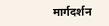मार्गदर्शन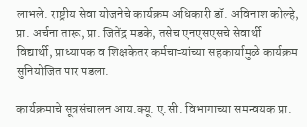लाभले. राष्ट्रीय सेवा योजनेचे कार्यक्रम अधिकारी डॉ. अविनाश कोल्हे, प्रा. अर्चना तारू, प्रा. जितेंद्र मडके, तसेच एनएसएसचे सेवार्थी विद्यार्थी, प्राध्यापक व शिक्षकेतर कर्मचाऱ्यांच्या सहकार्यामुळे कार्यक्रम सुनियोजित पार पडला.

कार्यक्रमाचे सूत्रसंचालन आय.क्यू. ए.सी. विभागाच्या समन्वयक प्रा.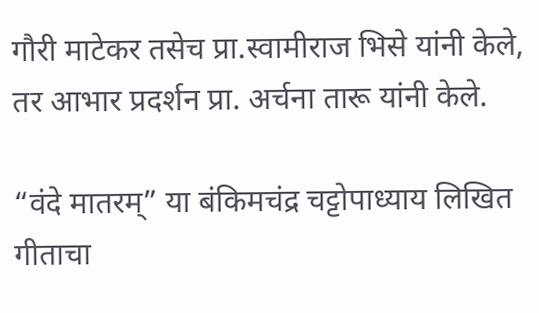गौरी माटेकर तसेच प्रा.स्वामीराज भिसे यांनी केले, तर आभार प्रदर्शन प्रा. अर्चना तारू यांनी केले.

“वंदे मातरम्” या बंकिमचंद्र चट्टोपाध्याय लिखित गीताचा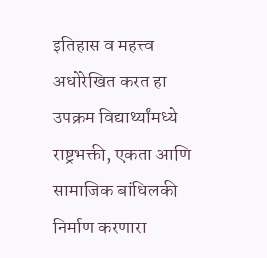इतिहास व महत्त्व अधोरेखित करत हा उपक्रम विद्यार्थ्यांमध्ये राष्ट्रभक्ती, एकता आणि सामाजिक बांधिलकी निर्माण करणारा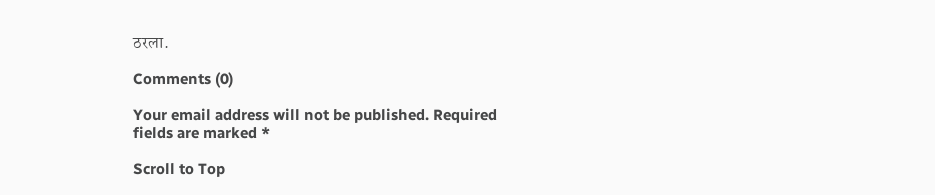ठरला.

Comments (0)

Your email address will not be published. Required fields are marked *

Scroll to Top